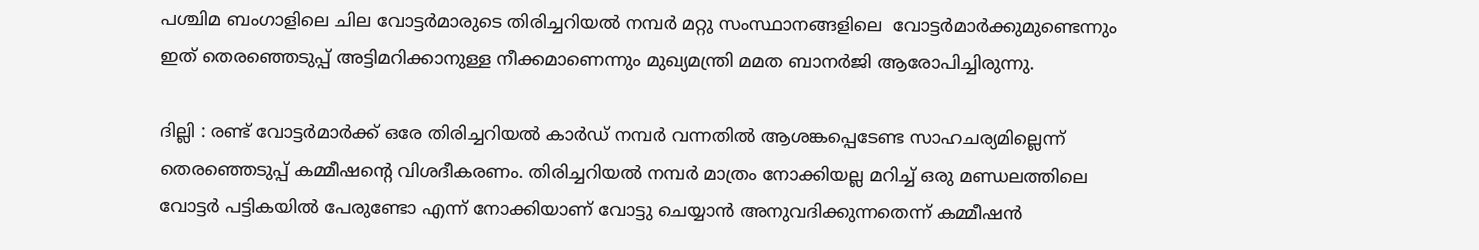പശ്ചിമ ബംഗാളിലെ ചില വോട്ടർമാരുടെ തിരിച്ചറിയൽ നമ്പർ മറ്റു സംസ്ഥാനങ്ങളിലെ  വോട്ടർമാർക്കുമുണ്ടെന്നും ഇത് തെരഞ്ഞെടുപ്പ് അട്ടിമറിക്കാനുള്ള നീക്കമാണെന്നും മുഖ്യമന്ത്രി മമത ബാനർജി ആരോപിച്ചിരുന്നു.

ദില്ലി : രണ്ട് വോട്ടർമാർക്ക് ഒരേ തിരിച്ചറിയൽ കാർഡ് നമ്പർ വന്നതിൽ ആശങ്കപ്പെടേണ്ട സാഹചര്യമില്ലെന്ന് തെരഞ്ഞെടുപ്പ് കമ്മീഷന്റെ വിശദീകരണം. തിരിച്ചറിയൽ നമ്പർ മാത്രം നോക്കിയല്ല മറിച്ച് ഒരു മണ്ഡലത്തിലെ വോട്ടർ പട്ടികയിൽ പേരുണ്ടോ എന്ന് നോക്കിയാണ് വോട്ടു ചെയ്യാൻ അനുവദിക്കുന്നതെന്ന് കമ്മീഷൻ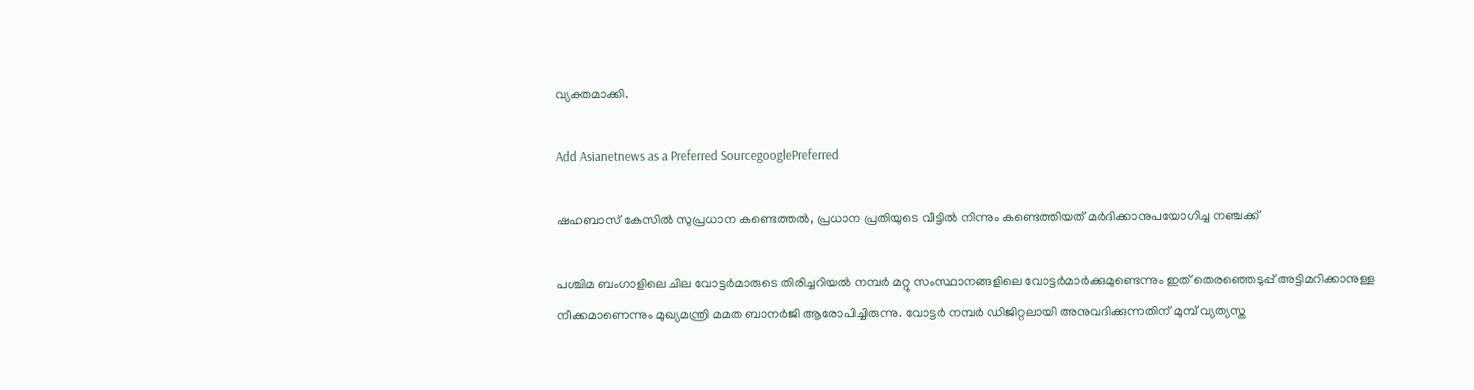വ്യക്തമാക്കി.

Add Asianetnews as a Preferred SourcegooglePreferred

ഷഹബാസ് കേസിൽ സുപ്രധാന കണ്ടെത്തൽ, പ്രധാന പ്രതിയുടെ വീട്ടിൽ നിന്നും കണ്ടെത്തിയത് മർദിക്കാനുപയോഗിച്ച നഞ്ചക്ക്

പശ്ചിമ ബംഗാളിലെ ചില വോട്ടർമാരുടെ തിരിച്ചറിയൽ നമ്പർ മറ്റു സംസ്ഥാനങ്ങളിലെ വോട്ടർമാർക്കുമുണ്ടെന്നും ഇത് തെരഞ്ഞെടുപ്പ് അട്ടിമറിക്കാനുള്ള നീക്കമാണെന്നും മുഖ്യമന്ത്രി മമത ബാനർജി ആരോപിച്ചിരുന്നു. വോട്ടർ നമ്പർ ഡിജിറ്റലായി അനുവദിക്കുന്നതിന് മുമ്പ് വ്യത്യസ്ത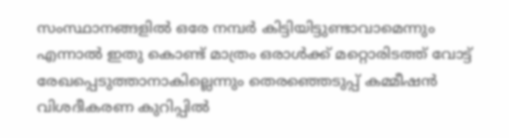സംസ്ഥാനങ്ങളിൽ ഒരേ നമ്പർ കിട്ടിയിട്ടുണ്ടാവാമെന്നും എന്നാൽ ഇതു കൊണ്ട് മാത്രം ഒരാൾക്ക് മറ്റൊരിടത്ത് വോട്ട് രേഖപ്പെടുത്താനാകില്ലെന്നും തെരഞ്ഞെടുപ്പ് കമ്മീഷൻ വിശദീകരണ കുറിപ്പിൽ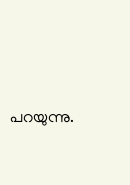പറയുന്നു.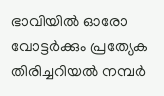ഭാവിയിൽ ഓരോ വോട്ടർക്കും പ്രത്യേക തിരിച്ചറിയൽ നമ്പർ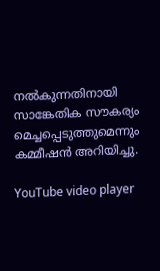നൽകുന്നതിനായി സാങ്കേതിക സൗകര്യം മെച്ചപ്പെടുത്തുമെന്നും കമ്മീഷൻ അറിയിച്ചു.

YouTube video player